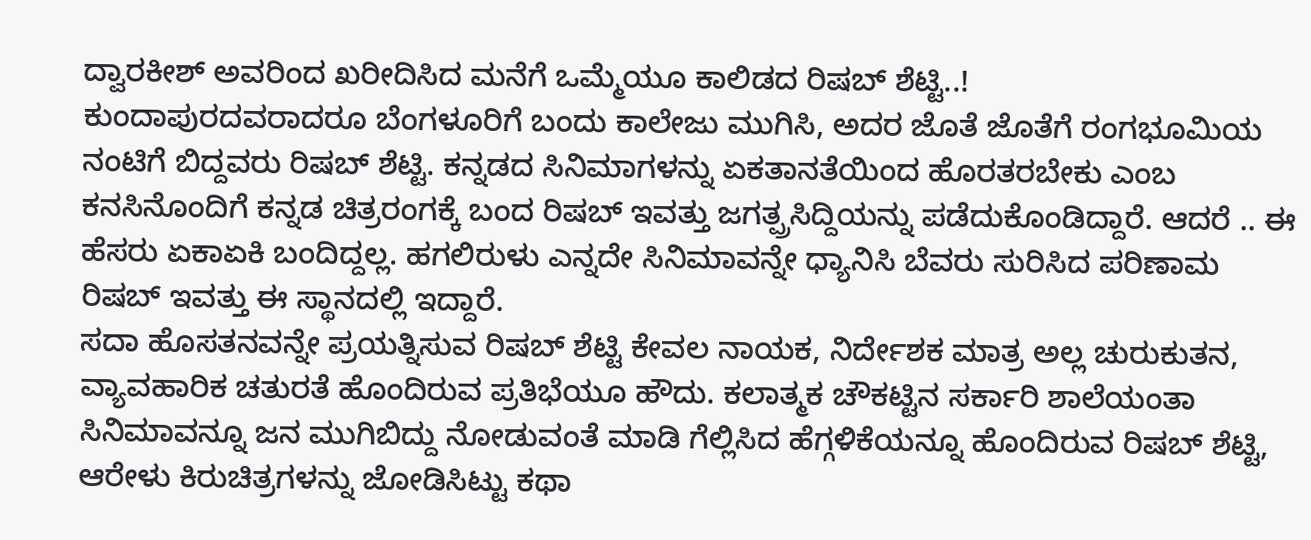ದ್ವಾರಕೀಶ್ ಅವರಿಂದ ಖರೀದಿಸಿದ ಮನೆಗೆ ಒಮ್ಮೆಯೂ ಕಾಲಿಡದ ರಿಷಬ್ ಶೆಟ್ಟಿ..!
ಕುಂದಾಪುರದವರಾದರೂ ಬೆಂಗಳೂರಿಗೆ ಬಂದು ಕಾಲೇಜು ಮುಗಿಸಿ, ಅದರ ಜೊತೆ ಜೊತೆಗೆ ರಂಗಭೂಮಿಯ ನಂಟಿಗೆ ಬಿದ್ದವರು ರಿಷಬ್ ಶೆಟ್ಟಿ. ಕನ್ನಡದ ಸಿನಿಮಾಗಳನ್ನು ಏಕತಾನತೆಯಿಂದ ಹೊರತರಬೇಕು ಎಂಬ ಕನಸಿನೊಂದಿಗೆ ಕನ್ನಡ ಚಿತ್ರರಂಗಕ್ಕೆ ಬಂದ ರಿಷಬ್ ಇವತ್ತು ಜಗತ್ಪ್ರಸಿದ್ದಿಯನ್ನು ಪಡೆದುಕೊಂಡಿದ್ದಾರೆ. ಆದರೆ .. ಈ ಹೆಸರು ಏಕಾಏಕಿ ಬಂದಿದ್ದಲ್ಲ. ಹಗಲಿರುಳು ಎನ್ನದೇ ಸಿನಿಮಾವನ್ನೇ ಧ್ಯಾನಿಸಿ ಬೆವರು ಸುರಿಸಿದ ಪರಿಣಾಮ ರಿಷಬ್ ಇವತ್ತು ಈ ಸ್ಥಾನದಲ್ಲಿ ಇದ್ದಾರೆ.
ಸದಾ ಹೊಸತನವನ್ನೇ ಪ್ರಯತ್ನಿಸುವ ರಿಷಬ್ ಶೆಟ್ಟಿ ಕೇವಲ ನಾಯಕ, ನಿರ್ದೇಶಕ ಮಾತ್ರ ಅಲ್ಲ ಚುರುಕುತನ, ವ್ಯಾವಹಾರಿಕ ಚತುರತೆ ಹೊಂದಿರುವ ಪ್ರತಿಭೆಯೂ ಹೌದು. ಕಲಾತ್ಮಕ ಚೌಕಟ್ಟಿನ ಸರ್ಕಾರಿ ಶಾಲೆಯಂತಾ ಸಿನಿಮಾವನ್ನೂ ಜನ ಮುಗಿಬಿದ್ದು ನೋಡುವಂತೆ ಮಾಡಿ ಗೆಲ್ಲಿಸಿದ ಹೆಗ್ಗಳಿಕೆಯನ್ನೂ ಹೊಂದಿರುವ ರಿಷಬ್ ಶೆಟ್ಟಿ, ಆರೇಳು ಕಿರುಚಿತ್ರಗಳನ್ನು ಜೋಡಿಸಿಟ್ಟು ಕಥಾ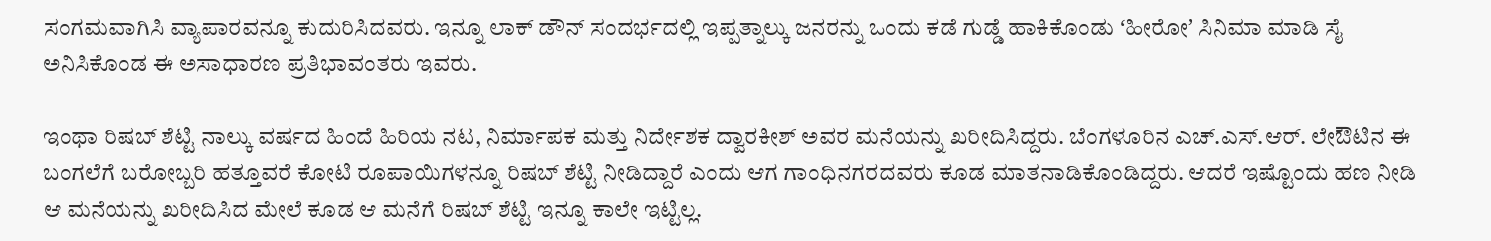ಸಂಗಮವಾಗಿಸಿ ವ್ಯಾಪಾರವನ್ನೂ ಕುದುರಿಸಿದವರು. ಇನ್ನೂ ಲಾಕ್ ಡೌನ್ ಸಂದರ್ಭದಲ್ಲಿ ಇಪ್ಪತ್ನಾಲ್ಕು ಜನರನ್ನು ಒಂದು ಕಡೆ ಗುಡ್ಡೆ ಹಾಕಿಕೊಂಡು ʻಹೀರೋʼ ಸಿನಿಮಾ ಮಾಡಿ ಸೈ ಅನಿಸಿಕೊಂಡ ಈ ಅಸಾಧಾರಣ ಪ್ರತಿಭಾವಂತರು ಇವರು.

ಇಂಥಾ ರಿಷಬ್ ಶೆಟ್ಟಿ ನಾಲ್ಕು ವರ್ಷದ ಹಿಂದೆ ಹಿರಿಯ ನಟ, ನಿರ್ಮಾಪಕ ಮತ್ತು ನಿರ್ದೇಶಕ ದ್ವಾರಕೀಶ್ ಅವರ ಮನೆಯನ್ನು ಖರೀದಿಸಿದ್ದರು. ಬೆಂಗಳೂರಿನ ಎಚ್.ಎಸ್.ಆರ್. ಲೇಔಟಿನ ಈ ಬಂಗಲೆಗೆ ಬರೋಬ್ಬರಿ ಹತ್ತೂವರೆ ಕೋಟಿ ರೂಪಾಯಿಗಳನ್ನೂ ರಿಷಬ್ ಶೆಟ್ಟಿ ನೀಡಿದ್ದಾರೆ ಎಂದು ಆಗ ಗಾಂಧಿನಗರದವರು ಕೂಡ ಮಾತನಾಡಿಕೊಂಡಿದ್ದರು. ಆದರೆ ಇಷ್ಟೊಂದು ಹಣ ನೀಡಿ ಆ ಮನೆಯನ್ನು ಖರೀದಿಸಿದ ಮೇಲೆ ಕೂಡ ಆ ಮನೆಗೆ ರಿಷಬ್ ಶೆಟ್ಟಿ ಇನ್ನೂ ಕಾಲೇ ಇಟ್ಟಿಲ್ಲ.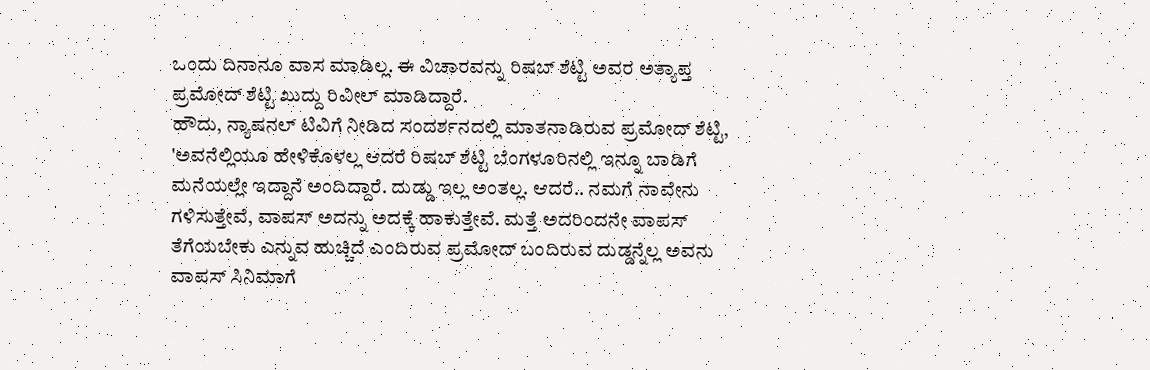ಒಂದು ದಿನಾನೂ ವಾಸ ಮಾಡಿಲ್ಲ. ಈ ವಿಚಾರವನ್ನು ರಿಷಬ್ ಶೆಟ್ಟಿ ಅವರ ಅತ್ಯಾಪ್ತ ಪ್ರಮೋದ್ ಶೆಟ್ಟಿ ಖುದ್ದು ರಿವೀಲ್ ಮಾಡಿದ್ದಾರೆ.
ಹೌದು, ನ್ಯಾಷನಲ್ ಟಿವಿಗೆ ನೀಡಿದ ಸಂದರ್ಶನದಲ್ಲಿ ಮಾತನಾಡಿರುವ ಪ್ರಮೋದ್ ಶೆಟ್ಟಿ, 'ಅವನೆಲ್ಲಿಯೂ ಹೇಳಿಕೊಳಲ್ಲ ಆದರೆ ರಿಷಬ್ ಶೆಟ್ಟಿ ಬೆಂಗಳೂರಿನಲ್ಲಿ ಇನ್ನೂ ಬಾಡಿಗೆ ಮನೆಯಲ್ಲೇ ಇದ್ದಾನೆ ಅಂದಿದ್ದಾರೆ. ದುಡ್ಡು ಇಲ್ಲ ಅಂತಲ್ಲ. ಆದರೆ.. ನಮಗೆ ನಾವೇನು ಗಳಿಸುತ್ತೇವೆ, ವಾಪಸ್ ಅದನ್ನು ಅದಕ್ಕೆ ಹಾಕುತ್ತೇವೆ. ಮತ್ತೆ ಅದರಿಂದನೇ ವಾಪಸ್ ತೆಗೆಯಬೇಕು ಎನ್ನುವ ಹುಚ್ಚಿದೆ ಎಂದಿರುವ ಪ್ರಮೋದ್ ಬಂದಿರುವ ದುಡ್ಡನ್ನೆಲ್ಲ ಅವನು ವಾಪಸ್ ಸಿನಿಮಾಗೆ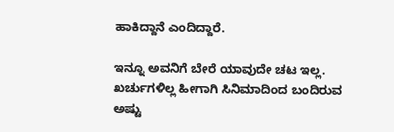ಹಾಕಿದ್ದಾನೆ ಎಂದಿದ್ದಾರೆ.

ಇನ್ನೂ ಅವನಿಗೆ ಬೇರೆ ಯಾವುದೇ ಚಟ ಇಲ್ಲ. ಖರ್ಚುಗಳಿಲ್ಲ ಹೀಗಾಗಿ ಸಿನಿಮಾದಿಂದ ಬಂದಿರುವ ಅಷ್ಟು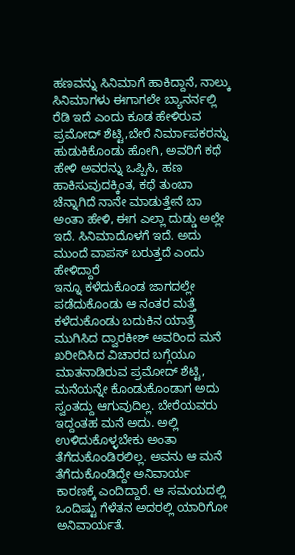ಹಣವನ್ನು ಸಿನಿಮಾಗೆ ಹಾಕಿದ್ದಾನೆ, ನಾಲ್ಕು ಸಿನಿಮಾಗಳು ಈಗಾಗಲೇ ಬ್ಯಾನರ್ನಲ್ಲಿ ರೆಡಿ ಇದೆ ಎಂದು ಕೂಡ ಹೇಳಿರುವ ಪ್ರಮೋದ್ ಶೆಟ್ಟಿ,ಬೇರೆ ನಿರ್ಮಾಪಕರನ್ನು ಹುಡುಕಿಕೊಂಡು ಹೋಗಿ, ಅವರಿಗೆ ಕಥೆ ಹೇಳಿ ಅವರನ್ನು ಒಪ್ಪಿಸಿ, ಹಣ ಹಾಕಿಸುವುದಕ್ಕಿಂತ, ಕಥೆ ತುಂಬಾ ಚೆನ್ನಾಗಿದೆ ನಾನೇ ಮಾಡುತ್ತೇನೆ ಬಾ ಅಂತಾ ಹೇಳಿ, ಈಗ ಎಲ್ಲಾ ದುಡ್ಡು ಅಲ್ಲೇ ಇದೆ. ಸಿನಿಮಾದೊಳಗೆ ಇದೆ. ಅದು ಮುಂದೆ ವಾಪಸ್ ಬರುತ್ತದೆ ಎಂದು ಹೇಳಿದ್ದಾರೆ
ಇನ್ನೂ ಕಳೆದುಕೊಂಡ ಜಾಗದಲ್ಲೇ ಪಡೆದುಕೊಂಡು ಆ ನಂತರ ಮತ್ತೆ ಕಳೆದುಕೊಂಡು ಬದುಕಿನ ಯಾತ್ರೆ ಮುಗಿಸಿದ ದ್ವಾರಕೀಶ್ ಅವರಿಂದ ಮನೆ ಖರೀದಿಸಿದ ವಿಚಾರದ ಬಗ್ಗೆಯೂ ಮಾತನಾಡಿರುವ ಪ್ರಮೋದ್ ಶೆಟ್ಟಿ, ಮನೆಯನ್ನೇ ಕೊಂಡುಕೊಂಡಾಗ ಅದು ಸ್ವಂತದ್ದು ಆಗುವುದಿಲ್ಲ. ಬೇರೆಯವರು ಇದ್ದಂತಹ ಮನೆ ಅದು. ಅಲ್ಲಿ ಉಳಿದುಕೊಳ್ಳಬೇಕು ಅಂತಾ ತೆಗೆದುಕೊಂಡಿರಲಿಲ್ಲ. ಅವನು ಆ ಮನೆ ತೆಗೆದುಕೊಂಡಿದ್ದೇ ಅನಿವಾರ್ಯ ಕಾರಣಕ್ಕೆ ಎಂದಿದ್ದಾರೆ. ಆ ಸಮಯದಲ್ಲಿ ಒಂದಿಷ್ಟು ಗೆಳೆತನ ಅದರಲ್ಲಿ ಯಾರಿಗೋ ಅನಿವಾರ್ಯತೆ.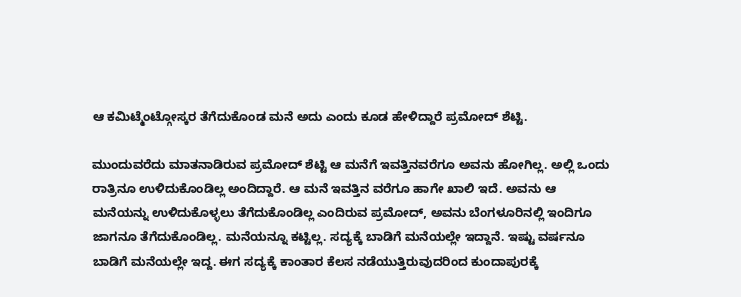ಆ ಕಮಿಟ್ಮೆಂಟ್ಗೋಸ್ಕರ ತೆಗೆದುಕೊಂಡ ಮನೆ ಅದು ಎಂದು ಕೂಡ ಹೇಳಿದ್ದಾರೆ ಪ್ರಮೋದ್ ಶೆಟ್ಟಿ.

ಮುಂದುವರೆದು ಮಾತನಾಡಿರುವ ಪ್ರಮೋದ್ ಶೆಟ್ಟಿ ಆ ಮನೆಗೆ ಇವತ್ತಿನವರೆಗೂ ಅವನು ಹೋಗಿಲ್ಲ. ಅಲ್ಲಿ ಒಂದು ರಾತ್ರಿನೂ ಉಳಿದುಕೊಂಡಿಲ್ಲ ಅಂದಿದ್ದಾರೆ. ಆ ಮನೆ ಇವತ್ತಿನ ವರೆಗೂ ಹಾಗೇ ಖಾಲಿ ಇದೆ. ಅವನು ಆ ಮನೆಯನ್ನು ಉಳಿದುಕೊಳ್ಳಲು ತೆಗೆದುಕೊಂಡಿಲ್ಲ ಎಂದಿರುವ ಪ್ರಮೋದ್, ಅವನು ಬೆಂಗಳೂರಿನಲ್ಲಿ ಇಂದಿಗೂ ಜಾಗನೂ ತೆಗೆದುಕೊಂಡಿಲ್ಲ. ಮನೆಯನ್ನೂ ಕಟ್ಟಿಲ್ಲ. ಸದ್ಯಕ್ಕೆ ಬಾಡಿಗೆ ಮನೆಯಲ್ಲೇ ಇದ್ದಾನೆ. ಇಷ್ಟು ವರ್ಷನೂ ಬಾಡಿಗೆ ಮನೆಯಲ್ಲೇ ಇದ್ದ. ಈಗ ಸದ್ಯಕ್ಕೆ ಕಾಂತಾರ ಕೆಲಸ ನಡೆಯುತ್ತಿರುವುದರಿಂದ ಕುಂದಾಪುರಕ್ಕೆ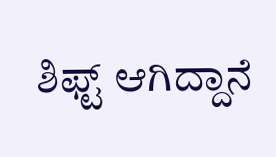ಶಿಫ್ಟ್ ಆಗಿದ್ದಾನೆ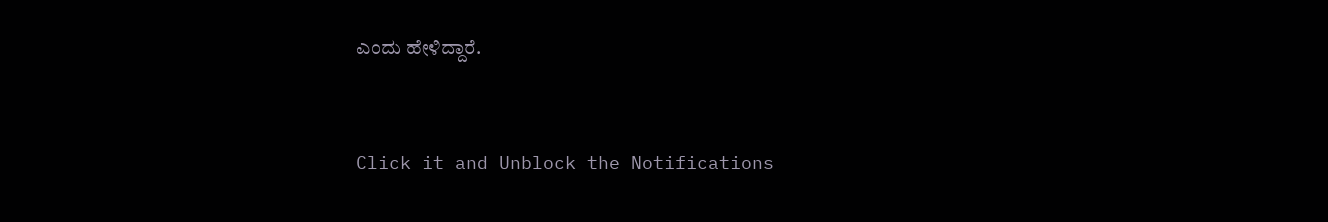ಎಂದು ಹೇಳಿದ್ದಾರೆ.


Click it and Unblock the Notifications